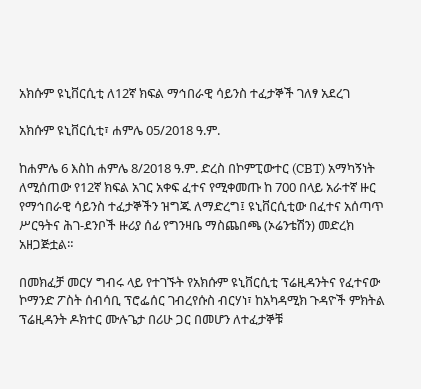አክሱም ዩኒቨርሲቲ ለ12ኛ ክፍል ማኅበራዊ ሳይንስ ተፈታኞች ገለፃ አደረገ

አክሱም ዩኒቨርሲቲ፣ ሐምሌ 05/2018 ዓ.ም.

ከሐምሌ 6 እስከ ሐምሌ 8/2018 ዓ.ም. ድረስ በኮምፒውተር (CBT) አማካኝነት ለሚሰጠው የ12ኛ ክፍል አገር አቀፍ ፈተና የሚቀመጡ ከ 700 በላይ አራተኛ ዙር የማኅበራዊ ሳይንስ ተፈታኞችን ዝግጁ ለማድረግ፤ ዩኒቨርሲቲው በፈተና አሰጣጥ ሥርዓትና ሕገ-ደንቦች ዙሪያ ሰፊ የግንዛቤ ማስጨበጫ (ኦሬንቴሽን) መድረክ አዘጋጅቷል።

በመክፈቻ መርሃ ግብሩ ላይ የተገኙት የአክሱም ዩኒቨርሲቲ ፕሬዚዳንትና የፈተናው ኮማንድ ፖስት ሰብሳቢ ፕሮፌሰር ገብረየሱስ ብርሃነ፣ ከአካዳሚክ ጉዳዮች ምክትል ፕሬዚዳንት ዶክተር ሙሉጌታ በሪሁ ጋር በመሆን ለተፈታኞቹ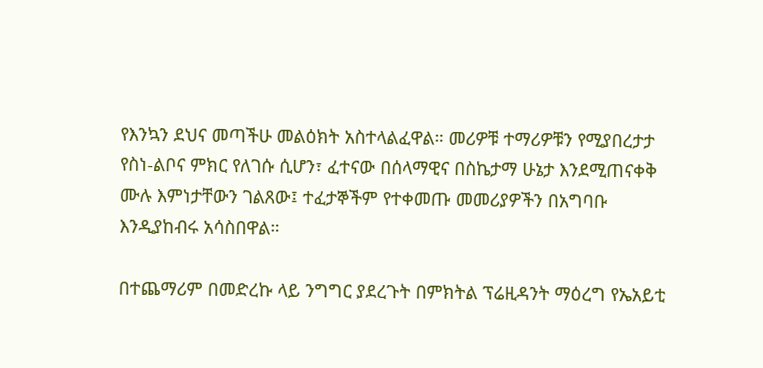የእንኳን ደህና መጣችሁ መልዕክት አስተላልፈዋል። መሪዎቹ ተማሪዎቹን የሚያበረታታ የስነ-ልቦና ምክር የለገሱ ሲሆን፣ ፈተናው በሰላማዊና በስኬታማ ሁኔታ እንደሚጠናቀቅ ሙሉ እምነታቸውን ገልጸው፤ ተፈታኞችም የተቀመጡ መመሪያዎችን በአግባቡ እንዲያከብሩ አሳስበዋል።

በተጨማሪም በመድረኩ ላይ ንግግር ያደረጉት በምክትል ፕሬዚዳንት ማዕረግ የኤአይቲ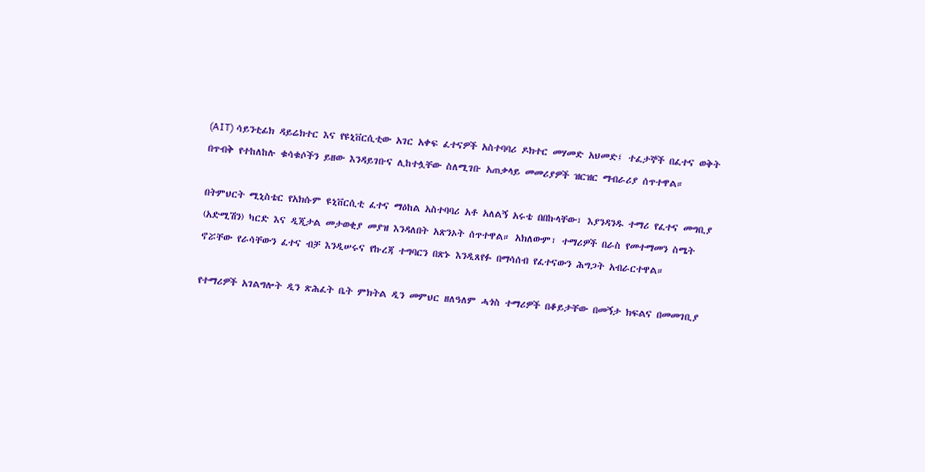(AIT) ሳይንቲፊክ ዳይሬክተር እና የዩኒቨርሲቲው አገር አቀፍ ፈተናዎች አስተባባሪ ዶክተር መሃመድ አህመድ፤ ተፈታኞች በፈተና ወቅት በጥብቅ የተከለከሉ ቁሳቁሶችን ይዘው እንዳይገቡና ሊከተሏቸው ስለሚገቡ አጠቃላይ መመሪያዎች ዝርዝር ማብራሪያ ሰጥተዋል።

በትምህርት ሚኒስቴር የአክሱም ዩኒቨርሲቲ ፈተና ማዕከል አስተባባሪ አቶ አለልኝ አሩቴ በበኩላቸው፣ እያንዳንዱ ተማሪ የፈተና መግቢያ (አድሚሽን) ካርድ እና ዲጂታል መታወቂያ መያዝ እንዳለበት አጽንኦት ሰጥተዋል። አክለውም፣ ተማሪዎች በራስ የመተማመን ስሜት ኖሯቸው የራሳቸውን ፈተና ብቻ እንዲሠሩና የኩረጃ ተግባርን በጽኑ እንዲጸየፉ በማሳሰብ የፈተናውን ሕግጋት አብራርተዋል።

የተማሪዎች አገልግሎት ዲን ጽሕፈት ቤት ምክትል ዲን መምህር ዘለዓለም ሓጎስ ተማሪዎች በቆይታቸው በመኝታ ክፍልና በመመገቢያ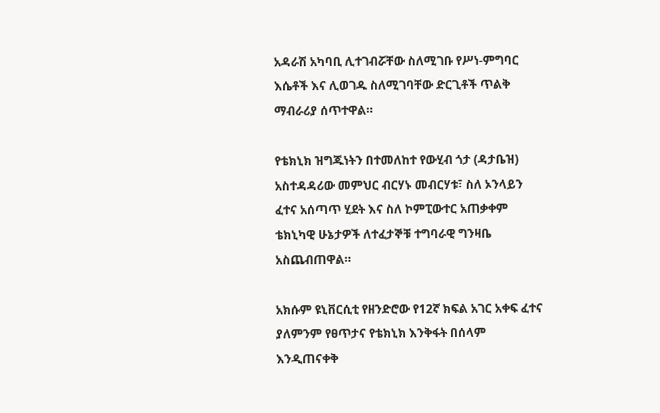አዳራሽ አካባቢ ሊተገብሯቸው ስለሚገቡ የሥነ-ምግባር እሴቶች እና ሊወገዱ ስለሚገባቸው ድርጊቶች ጥልቅ ማብራሪያ ሰጥተዋል።

የቴክኒክ ዝግጁነትን በተመለከተ የውሂብ ጎታ (ዳታቤዝ) አስተዳዳሪው መምህር ብርሃኑ መብርሃቱ፣ ስለ ኦንላይን ፈተና አሰጣጥ ሂደት እና ስለ ኮምፒውተር አጠቃቀም ቴክኒካዊ ሁኔታዎች ለተፈታኞቹ ተግባራዊ ግንዛቤ አስጨብጠዋል።

አክሱም ዩኒቨርሲቲ የዘንድሮው የ12ኛ ክፍል አገር አቀፍ ፈተና ያለምንም የፀጥታና የቴክኒክ እንቅፋት በሰላም እንዲጠናቀቅ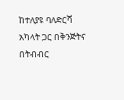ከተለያዩ ባለድርሻ አካላት ጋር በቅንጅትና በትብብር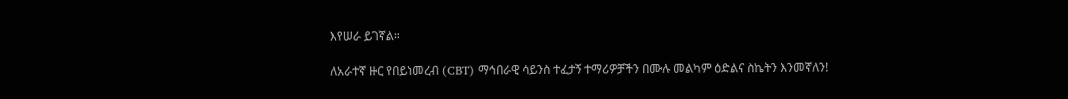እየሠራ ይገኛል።

ለአራተኛ ዙር የበይነመረብ (CBT) ማኅበራዊ ሳይንስ ተፈታኝ ተማሪዎቻችን በሙሉ መልካም ዕድልና ስኬትን እንመኛለን!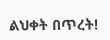ልህቀት በጥረት!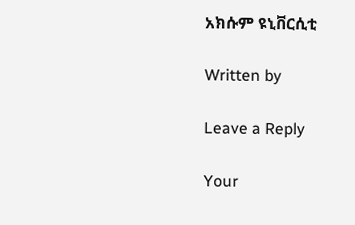አክሱም ዩኒቨርሲቲ

Written by

Leave a Reply

Your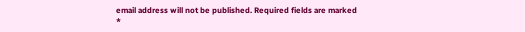email address will not be published. Required fields are marked *